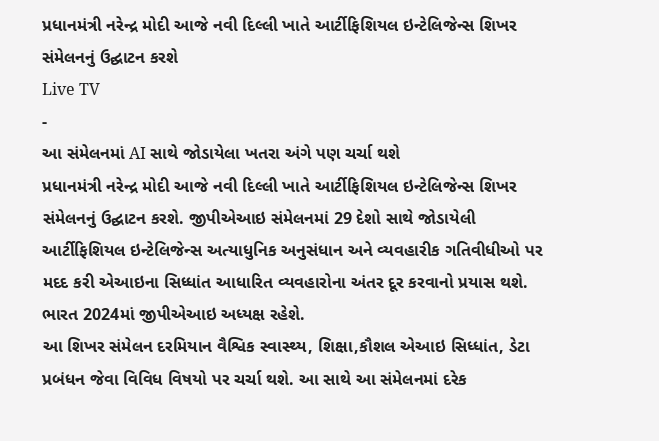પ્રધાનમંત્રી નરેન્દ્ર મોદી આજે નવી દિલ્લી ખાતે આર્ટીફિશિયલ ઇન્ટેલિજેન્સ શિખર સંમેલનનું ઉદ્ઘાટન કરશે
Live TV
-
આ સંમેલનમાં AI સાથે જોડાયેલા ખતરા અંગે પણ ચર્ચા થશે
પ્રધાનમંત્રી નરેન્દ્ર મોદી આજે નવી દિલ્લી ખાતે આર્ટીફિશિયલ ઇન્ટેલિજેન્સ શિખર સંમેલનનું ઉદ્ઘાટન કરશે. જીપીએઆઇ સંમેલનમાં 29 દેશો સાથે જોડાયેલી આર્ટીફિશિયલ ઇન્ટેલિજેન્સ અત્યાધુનિક અનુસંધાન અને વ્યવહારીક ગતિવીધીઓ પર મદદ કરી એઆઇના સિધ્ધાંત આધારિત વ્યવહારોના અંતર દૂર કરવાનો પ્રયાસ થશે. ભારત 2024માં જીપીએઆઇ અધ્યક્ષ રહેશે.
આ શિખર સંમેલન દરમિયાન વૈશ્વિક સ્વાસ્થ્ય, શિક્ષા,કૌશલ એઆઇ સિધ્ધાંત, ડેટા પ્રબંધન જેવા વિવિધ વિષયો પર ચર્ચા થશે. આ સાથે આ સંમેલનમાં દરેક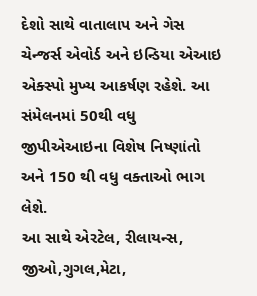દેશો સાથે વાતાલાપ અને ગેસ ચેન્જર્સ એવોર્ડ અને ઇન્ડિયા એઆઇ એક્સ્પો મુખ્ય આકર્ષણ રહેશે. આ સંમેલનમાં 50થી વધુ જીપીએઆઇના વિશેષ નિષ્ણાંતો અને 150 થી વધુ વક્તાઓ ભાગ લેશે.
આ સાથે એરટેલ, રીલાયન્સ, જીઓ,ગુગલ,મેટા,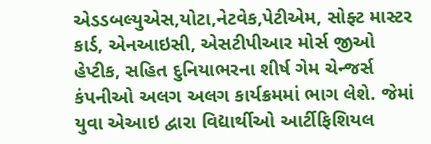એડડબલ્યુએસ,યોટા,નેટવેક,પેટીએમ, સોફ્ટ માસ્ટર કાર્ડ, એનઆઇસી, એસટીપીઆર મોર્સ જીઓ હેપ્ટીક, સહિત દુનિયાભરના શીર્ષ ગેમ ચેન્જર્સ કંપનીઓ અલગ અલગ કાર્યક્રમમાં ભાગ લેશે. જેમાં યુવા એઆઇ દ્વારા વિદ્યાર્થીઓ આર્ટીફિશિયલ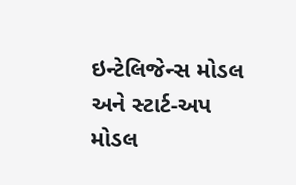ઇન્ટેલિજેન્સ મોડલ અને સ્ટાર્ટ-અપ મોડલ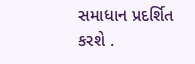સમાધાન પ્રદર્શિત કરશે .